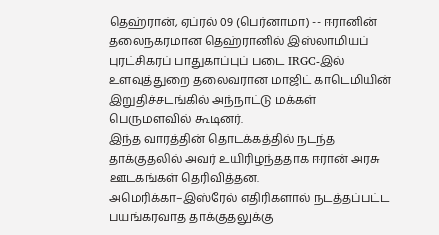தெஹ்ரான், ஏப்ரல் 09 (பெர்னாமா) -- ஈரானின் தலைநகரமான தெஹ்ரானில் இஸ்லாமியப் புரட்சிகரப் பாதுகாப்புப் படை IRGC-இல் உளவுத்துறை தலைவரான மாஜிட் காடெமியின் இறுதிச்சடங்கில் அந்நாட்டு மக்கள் பெருமளவில் கூடினர்.
இந்த வாரத்தின் தொடக்கத்தில் நடந்த தாக்குதலில் அவர் உயிரிழந்ததாக ஈரான் அரசு ஊடகங்கள் தெரிவித்தன.
அமெரிக்கா–இஸ்ரேல் எதிரிகளால் நடத்தப்பட்ட பயங்கரவாத தாக்குதலுக்கு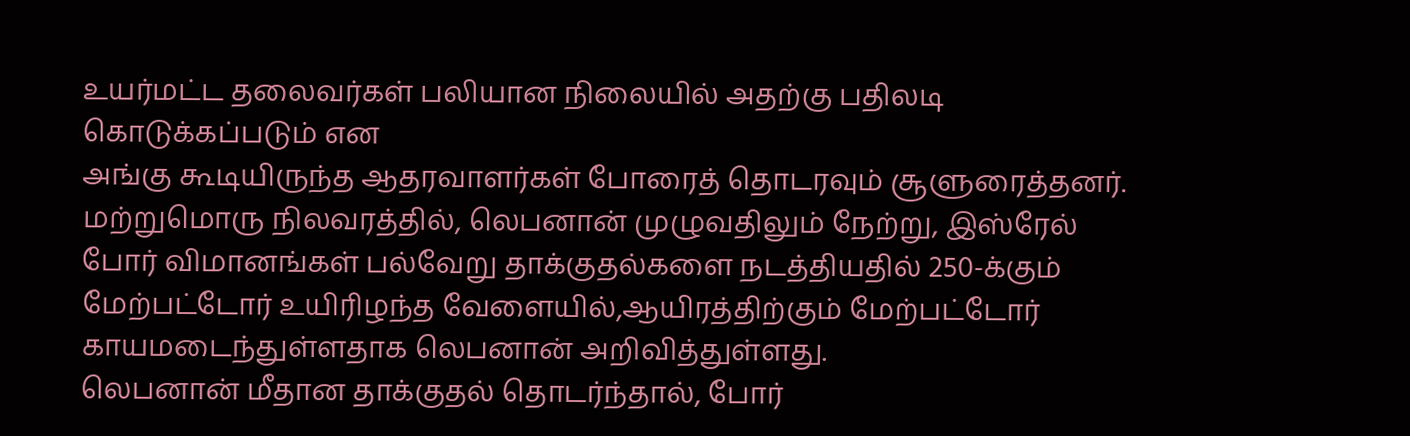உயர்மட்ட தலைவர்கள் பலியான நிலையில் அதற்கு பதிலடி கொடுக்கப்படும் என
அங்கு கூடியிருந்த ஆதரவாளர்கள் போரைத் தொடரவும் சூளுரைத்தனர்.
மற்றுமொரு நிலவரத்தில், லெபனான் முழுவதிலும் நேற்று, இஸ்ரேல் போர் விமானங்கள் பல்வேறு தாக்குதல்களை நடத்தியதில் 250-க்கும் மேற்பட்டோர் உயிரிழந்த வேளையில்,ஆயிரத்திற்கும் மேற்பட்டோர் காயமடைந்துள்ளதாக லெபனான் அறிவித்துள்ளது.
லெபனான் மீதான தாக்குதல் தொடர்ந்தால், போர்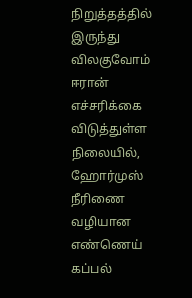நிறுத்தத்தில் இருந்து விலகுவோம் ஈரான் எச்சரிக்கை விடுத்துள்ள நிலையில், ஹோர்முஸ் நீரிணை வழியான எண்ணெய் கப்பல்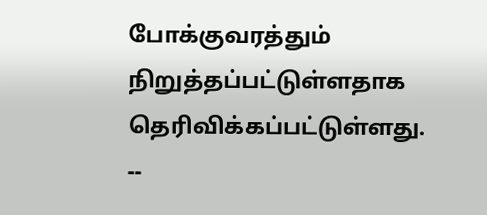போக்குவரத்தும் நிறுத்தப்பட்டுள்ளதாக தெரிவிக்கப்பட்டுள்ளது.
--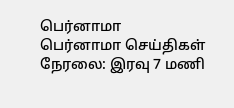பெர்னாமா
பெர்னாமா செய்திகள் நேரலை: இரவு 7 மணி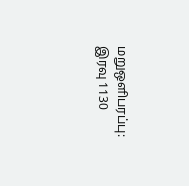மறுஒளிபரப்பு: இரவு 1130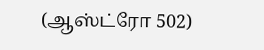(ஆஸ்ட்ரோ 502)